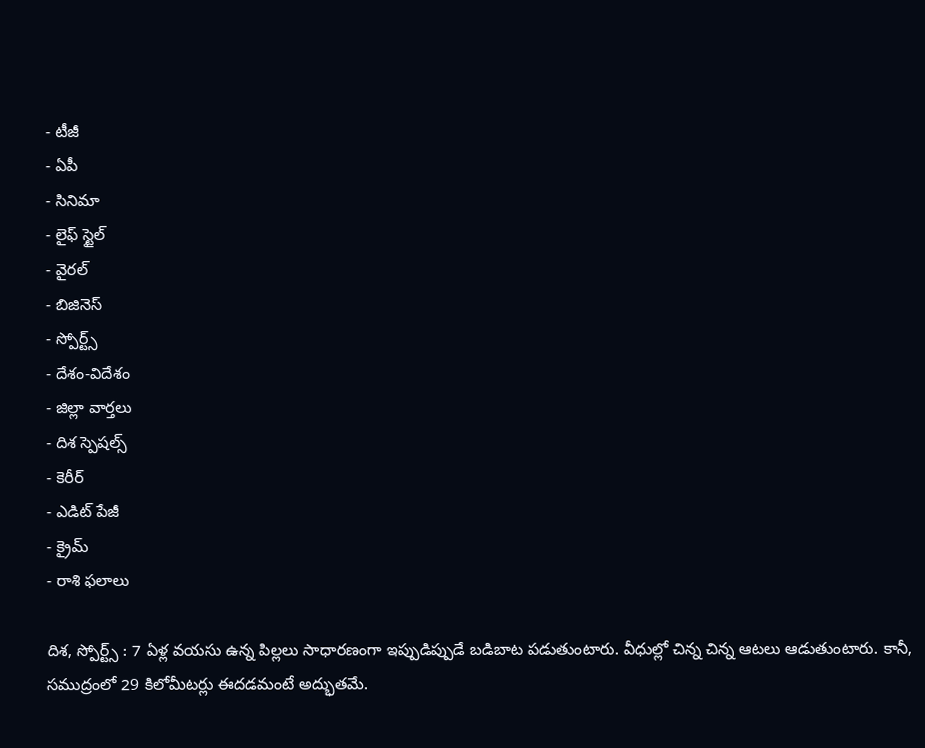- టీజీ
- ఏపీ
- సినిమా
- లైఫ్ స్టైల్
- వైరల్
- బిజినెస్
- స్పోర్ట్స్
- దేశం-విదేశం
- జిల్లా వార్తలు
- దిశ స్పెషల్స్
- కెరీర్
- ఎడిట్ పేజీ
- క్రైమ్
- రాశి ఫలాలు

దిశ, స్పోర్ట్స్ : 7 ఏళ్ల వయసు ఉన్న పిల్లలు సాధారణంగా ఇప్పుడిప్పుడే బడిబాట పడుతుంటారు. వీధుల్లో చిన్న చిన్న ఆటలు ఆడుతుంటారు. కానీ, సముద్రంలో 29 కిలోమీటర్లు ఈదడమంటే అద్భుతమే.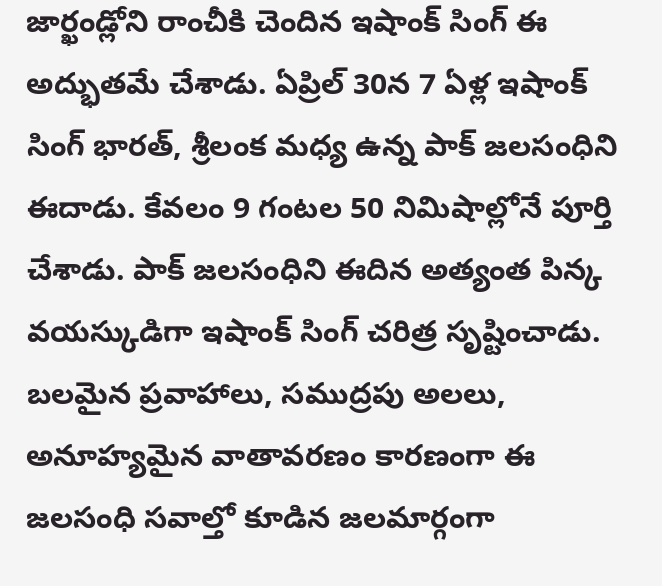జార్ఖండ్లోని రాంచీకి చెందిన ఇషాంక్ సింగ్ ఈ అద్భుతమే చేశాడు. ఏప్రిల్ 30న 7 ఏళ్ల ఇషాంక్ సింగ్ భారత్, శ్రీలంక మధ్య ఉన్న పాక్ జలసంధిని ఈదాడు. కేవలం 9 గంటల 50 నిమిషాల్లోనే పూర్తి చేశాడు. పాక్ జలసంధిని ఈదిన అత్యంత పిన్క వయస్కుడిగా ఇషాంక్ సింగ్ చరిత్ర సృష్టించాడు. బలమైన ప్రవాహాలు, సముద్రపు అలలు, అనూహ్యమైన వాతావరణం కారణంగా ఈ జలసంధి సవాల్తో కూడిన జలమార్గంగా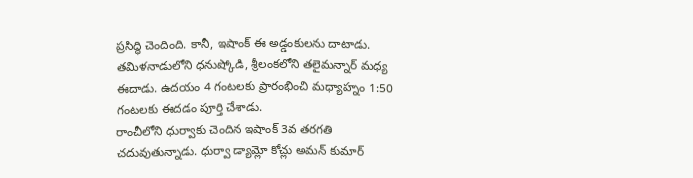ప్రసిద్ధి చెందింది. కానీ, ఇషాంక్ ఈ అడ్డంకులను దాటాడు. తమిళనాడులోని ధనుష్కోడి, శ్రీలంకలోని తలైమన్నార్ మధ్య ఈదాడు. ఉదయం 4 గంటలకు ప్రారంభించి మధ్యాహ్నం 1:50 గంటలకు ఈదడం పూర్తి చేశాడు.
రాంచీలోని ధుర్వాకు చెందిన ఇషాంక్ 3వ తరగతి చదువుతున్నాడు. ధుర్వా డ్యామ్లో కోచ్లు అమన్ కుమార్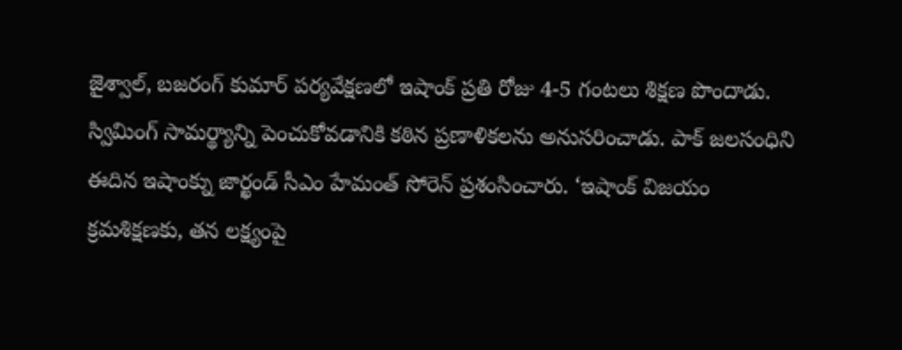జైశ్వాల్, బజరంగ్ కుమార్ పర్యవేక్షణలో ఇషాంక్ ప్రతి రోజు 4-5 గంటలు శిక్షణ పొందాడు. స్విమింగ్ సామర్థ్యాన్ని పెంచుకోవడానికి కఠిన ప్రణాళికలను అనుసరించాడు. పాక్ జలసంధిని ఈదిన ఇషాంక్ను జార్ఖండ్ సీఎం హేమంత్ సోరెన్ ప్రశంసించారు. ‘ఇషాంక్ విజయం క్రమశిక్షణకు, తన లక్ష్యంపై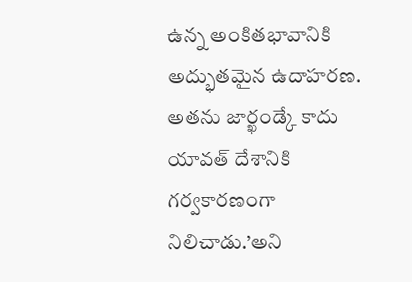ఉన్న అంకితభావానికి అద్భుతమైన ఉదాహరణ. అతను జార్ఖండ్కే కాదు యావత్ దేశానికి గర్వకారణంగా నిలిచాడు.’అని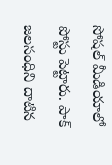సోషల్ మీడియాలో పోస్టు పెట్టారు. పాక్ జలసంధిని దాటిన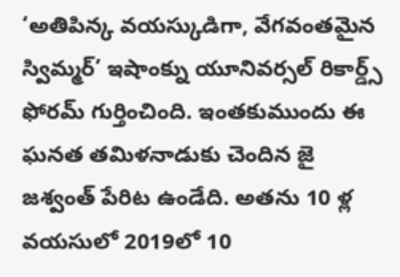‘అతిపిన్క వయస్కుడిగా, వేగవంతమైన స్విమ్మర్’ ఇషాంక్ను యూనివర్సల్ రికార్డ్స్ ఫోరమ్ గుర్తించింది. ఇంతకుముందు ఈ ఘనత తమిళనాడుకు చెందిన జై జశ్వంత్ పేరిట ఉండేది. అతను 10 ళ్ల వయసులో 2019లో 10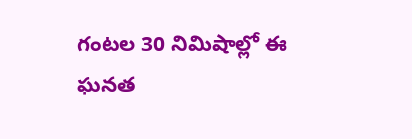గంటల 30 నిమిషాల్లో ఈ ఘనత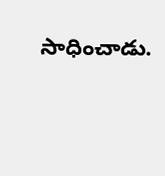సాధించాడు.